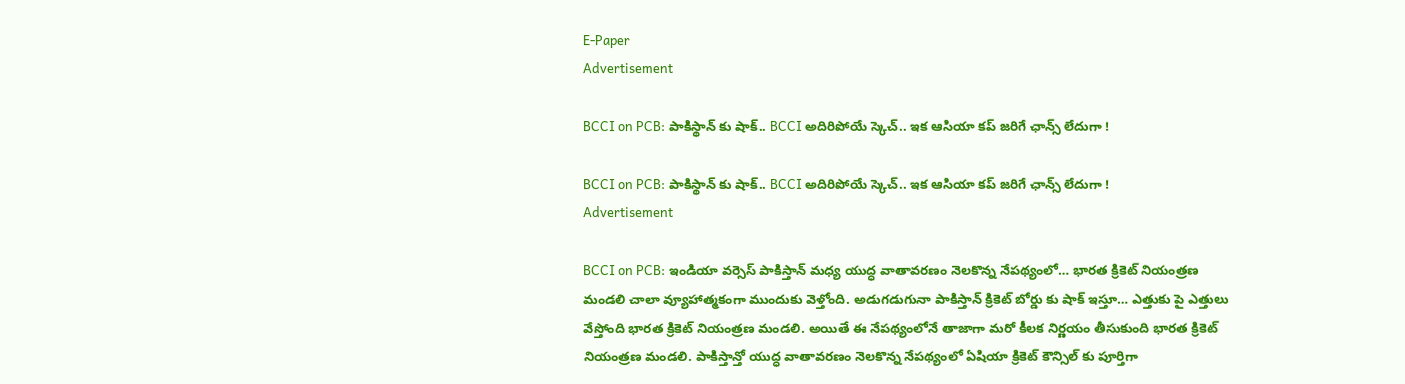E-Paper
Advertisement

BCCI on PCB: పాకిస్థాన్ కు షాక్.. BCCI అదిరిపోయే స్కెచ్.. ఇక ఆసియా కప్ జరిగే ఛాన్స్ లేదుగా !

BCCI on PCB: పాకిస్థాన్ కు షాక్.. BCCI అదిరిపోయే స్కెచ్.. ఇక ఆసియా కప్ జరిగే ఛాన్స్ లేదుగా !
Advertisement

BCCI on PCB: ఇండియా వర్సెస్ పాకిస్తాన్ మధ్య యుద్ధ వాతావరణం నెలకొన్న నేపథ్యంలో… భారత క్రికెట్ నియంత్రణ మండలి చాలా వ్యూహాత్మకంగా ముందుకు వెళ్తోంది. అడుగడుగునా పాకిస్తాన్ క్రికెట్ బోర్డు కు షాక్ ఇస్తూ… ఎత్తుకు పై ఎత్తులు వేస్తోంది భారత క్రికెట్ నియంత్రణ మండలి. అయితే ఈ నేపథ్యంలోనే తాజాగా మరో కీలక నిర్ణయం తీసుకుంది భారత క్రికెట్ నియంత్రణ మండలి. పాకిస్తాన్తో యుద్ధ వాతావరణం నెలకొన్న నేపథ్యంలో ఏషియా క్రికెట్ కౌన్సిల్ కు పూర్తిగా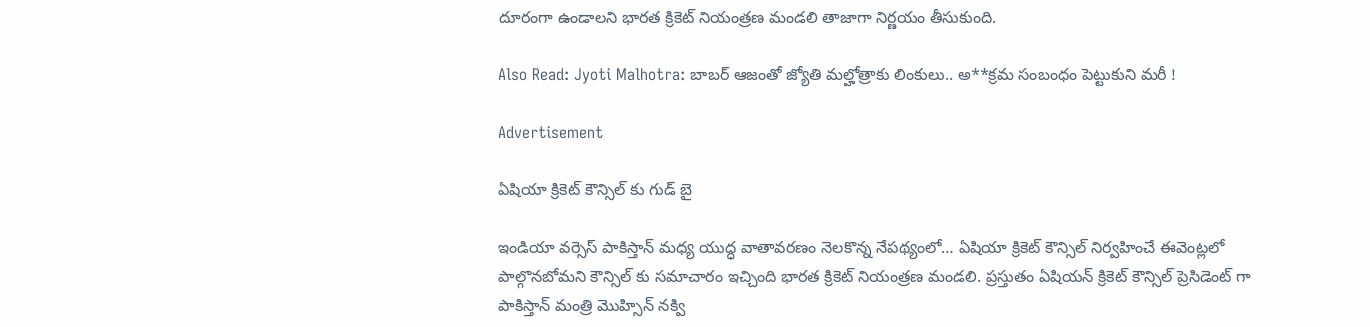దూరంగా ఉండాలని భారత క్రికెట్ నియంత్రణ మండలి తాజాగా నిర్ణయం తీసుకుంది.

Also Read: Jyoti Malhotra: బాబర్ ఆజంతో జ్యోతి మల్హోత్రాకు లింకులు.. అ**క్రమ సంబంధం పెట్టుకుని మరీ !

Advertisement

ఏషియా క్రికెట్ కౌన్సిల్ కు గుడ్ బై

ఇండియా వర్సెస్ పాకిస్తాన్ మధ్య యుద్ధ వాతావరణం నెలకొన్న నేపథ్యంలో… ఏషియా క్రికెట్ కౌన్సిల్ నిర్వహించే ఈవెంట్లలో పాల్గొనబోమని కౌన్సిల్ కు సమాచారం ఇచ్చింది భారత క్రికెట్ నియంత్రణ మండలి. ప్రస్తుతం ఏషియన్ క్రికెట్ కౌన్సిల్ ప్రెసిడెంట్ గా పాకిస్తాన్ మంత్రి మొహ్సిన్ నక్వి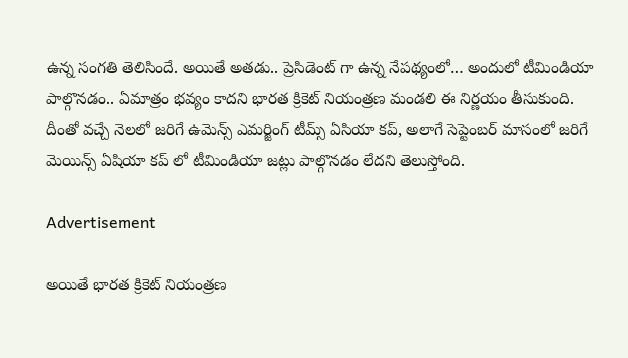ఉన్న సంగతి తెలిసిందే. అయితే అతడు.. ప్రెసిడెంట్ గా ఉన్న నేపథ్యంలో… అందులో టీమిండియా పాల్గొనడం.. ఏమాత్రం భవ్యం కాదని భారత క్రికెట్ నియంత్రణ మండలి ఈ నిర్ణయం తీసుకుంది. దీంతో వచ్చే నెలలో జరిగే ఉమెన్స్ ఎమర్జింగ్ టీమ్స్ ఏసియా కప్, అలాగే సెప్టెంబర్ మాసంలో జరిగే మెయిన్స్ ఏషియా కప్ లో టీమిండియా జట్లు పాల్గొనడం లేదని తెలుస్తోంది.

Advertisement

అయితే భారత క్రికెట్ నియంత్రణ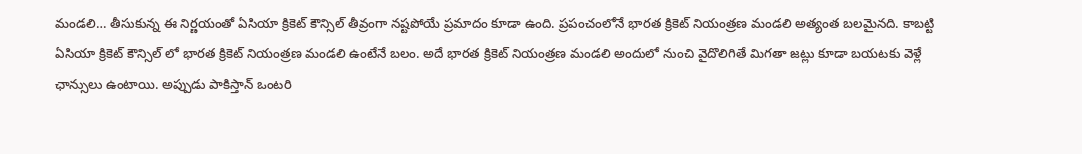మండలి… తీసుకున్న ఈ నిర్ణయంతో ఏసియా క్రికెట్ కౌన్సిల్ తీవ్రంగా నష్టపోయే ప్రమాదం కూడా ఉంది. ప్రపంచంలోనే భారత క్రికెట్ నియంత్రణ మండలి అత్యంత బలమైనది. కాబట్టి ఏసియా క్రికెట్ కౌన్సిల్ లో భారత క్రికెట్ నియంత్రణ మండలి ఉంటేనే బలం. అదే భారత క్రికెట్ నియంత్రణ మండలి అందులో నుంచి వైదొలిగితే మిగతా జట్లు కూడా బయటకు వెళ్లే ఛాన్సులు ఉంటాయి. అప్పుడు పాకిస్తాన్ ఒంటరి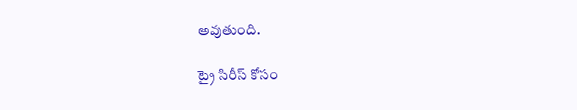అవుతుంది.

ట్రై సిరీస్ కోసం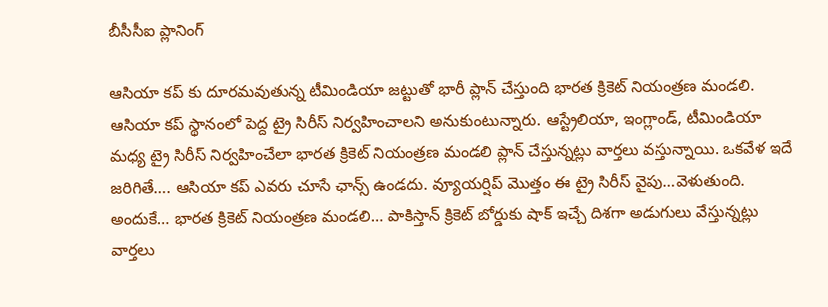బీసీసీఐ ప్లానింగ్

ఆసియా కప్ కు దూరమవుతున్న టీమిండియా జట్టుతో భారీ ప్లాన్ చేస్తుంది భారత క్రికెట్ నియంత్రణ మండలి. ఆసియా కప్ స్థానంలో పెద్ద ట్రై సిరీస్ నిర్వహించాలని అనుకుంటున్నారు. ఆస్ట్రేలియా, ఇంగ్లాండ్, టీమిండియా మధ్య ట్రై సిరీస్ నిర్వహించేలా భారత క్రికెట్ నియంత్రణ మండలి ప్లాన్ చేస్తున్నట్లు వార్తలు వస్తున్నాయి. ఒకవేళ ఇదే జరిగితే…. ఆసియా కప్ ఎవరు చూసే ఛాన్స్ ఉండదు. వ్యూయర్షిప్ మొత్తం ఈ ట్రై సిరీస్ వైపు…వెళుతుంది. అందుకే… భారత క్రికెట్ నియంత్రణ మండలి… పాకిస్తాన్ క్రికెట్ బోర్డుకు షాక్ ఇచ్చే దిశగా అడుగులు వేస్తున్నట్లు వార్తలు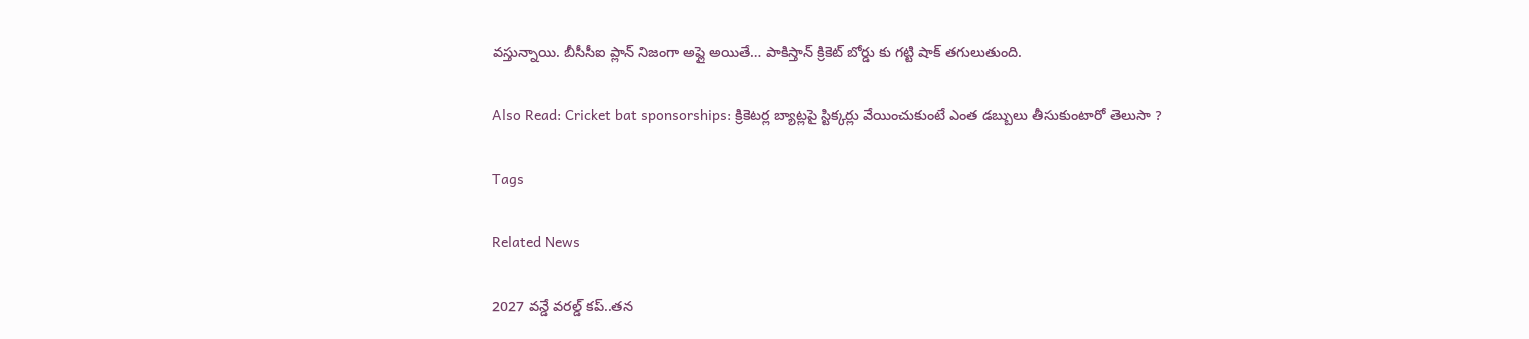వస్తున్నాయి. బీసీసీఐ ప్లాన్ నిజంగా అప్లై అయితే… పాకిస్తాన్ క్రికెట్ బోర్డు కు గట్టి షాక్ తగులుతుంది.

Also Read: Cricket bat sponsorships: క్రికెటర్ల బ్యాట్లపై స్టిక్కర్లు వేయించుకుంటే ఎంత డబ్బులు తీసుకుంటారో తెలుసా ?

Tags

Related News

2027 వ‌న్డే వ‌ర‌ల్డ్ క‌ప్..త‌న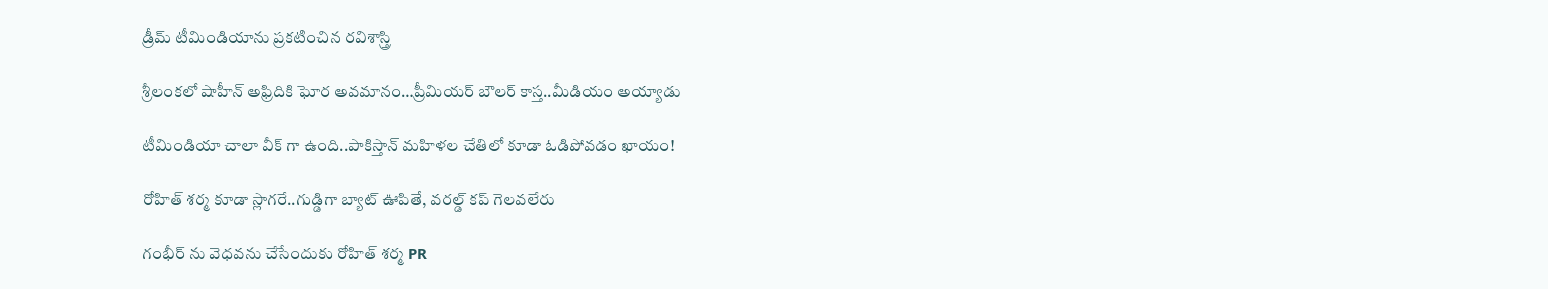డ్రీమ్ టీమిండియాను ప్ర‌క‌టించిన ర‌విశాస్త్రి

శ్రీలంక‌లో షాహీన్ అఫ్రిదికి ఘోర అవ‌మానం…ప్రీమియ‌ర్ బౌల‌ర్ కాస్త..మీడియం అయ్యాడు

టీమిండియా చాలా వీక్ గా ఉంది..పాకిస్తాన్ మ‌హిళ‌ల చేతిలో కూడా ఓడిపోవ‌డం ఖాయం!

రోహిత్ శ‌ర్మ‌ కూడా స్లాగ‌రే..గుడ్డిగా బ్యాట్ ఊపితే, వ‌ర‌ల్డ్ క‌ప్ గెల‌వ‌లేరు

గంభీర్ ను వెధ‌వ‌ను చేసేందుకు రోహిత్ శ‌ర్మ PR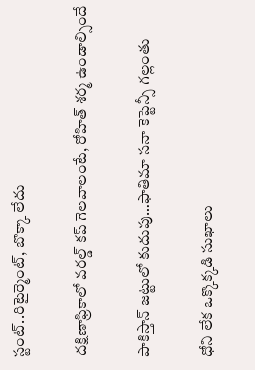స్టంట్..రిటైర్మెంట్, బొక్కా లేదు

దక్షిణాఫ్రికాలో వ‌ర‌ల్డ్ క‌ప్ గెల‌వాలంటే, రోహిత్ శ‌ర్మ ఉండాల్సిందే

పాకిస్తాన్ జ‌ట్టులో కుదుపు…ఫాతిమా స‌నా కెప్టెన్సీ గ‌ల్లంతు

ధోని లేక ఒక్కొక్క‌డి సుఖాలు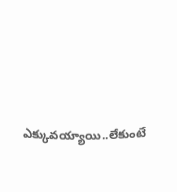ఎక్కువ‌య్యాయి..లేకుంటే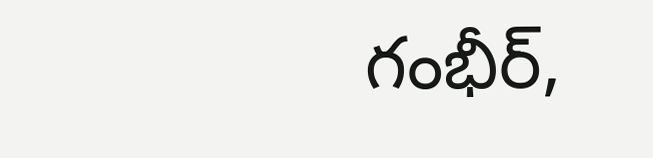గంభీర్‌,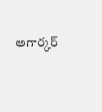అగార్క‌ర్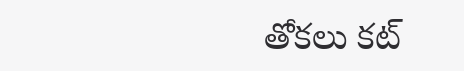తోక‌లు క‌ట్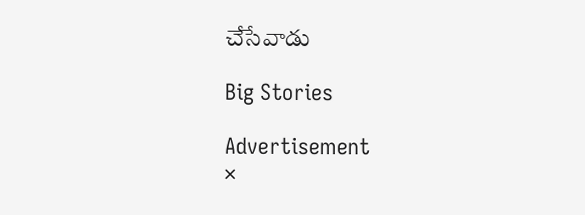చేసేవాడు

Big Stories

Advertisement
×